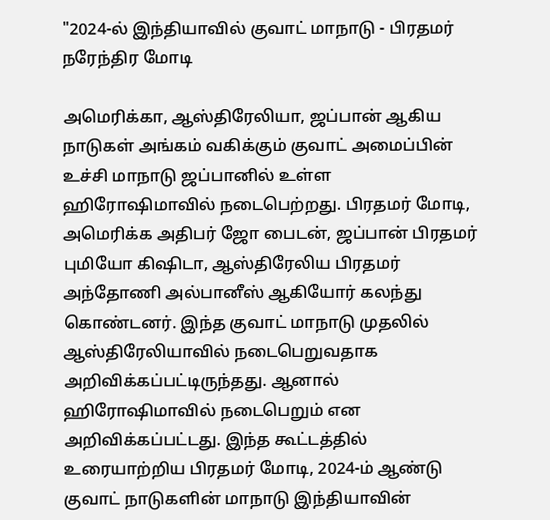"2024-ல் இந்தியாவில் குவாட் மாநாடு - பிரதமர் நரேந்திர மோடி

அமெரிக்கா, ஆஸ்திரேலியா, ஜப்பான் ஆகிய நாடுகள் அங்கம் வகிக்கும் குவாட் அமைப்பின் உச்சி மாநாடு ஜப்பானில் உள்ள ஹிரோஷிமாவில் நடைபெற்றது. பிரதமர் மோடி, அமெரிக்க அதிபர் ஜோ பைடன், ஜப்பான் பிரதமர் புமியோ கிஷிடா, ஆஸ்திரேலிய பிரதமர் அந்தோணி அல்பானீஸ் ஆகியோர் கலந்து கொண்டனர். இந்த குவாட் மாநாடு முதலில் ஆஸ்திரேலியாவில் நடைபெறுவதாக அறிவிக்கப்பட்டிருந்தது. ஆனால் ஹிரோஷிமாவில் நடைபெறும் என அறிவிக்கப்பட்டது. இந்த கூட்டத்தில் உரையாற்றிய பிரதமர் மோடி, 2024-ம் ஆண்டு குவாட் நாடுகளின் மாநாடு இந்தியாவின்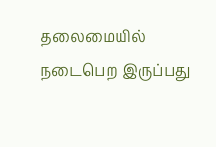தலைமையில் நடைபெற இருப்பது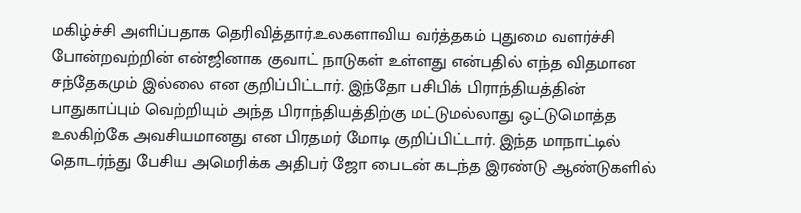மகிழ்ச்சி அளிப்பதாக தெரிவித்தார்.உலகளாவிய வர்த்தகம் புதுமை வளர்ச்சி போன்றவற்றின் என்ஜினாக குவாட் நாடுகள் உள்ளது என்பதில் எந்த விதமான சந்தேகமும் இல்லை என குறிப்பிட்டார். இந்தோ பசிபிக் பிராந்தியத்தின் பாதுகாப்பும் வெற்றியும் அந்த பிராந்தியத்திற்கு மட்டுமல்லாது ஒட்டுமொத்த உலகிற்கே அவசியமானது என பிரதமர் மோடி குறிப்பிட்டார். இந்த மாநாட்டில் தொடர்ந்து பேசிய அமெரிக்க அதிபர் ஜோ பைடன் கடந்த இரண்டு ஆண்டுகளில்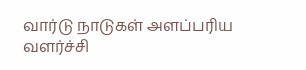வார்டு நாடுகள் அளப்பரிய வளர்ச்சி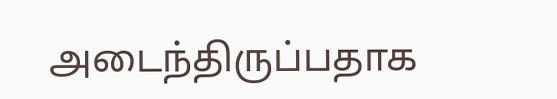அடைந்திருப்பதாக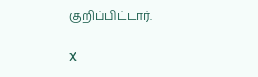குறிப்பிட்டார்.

X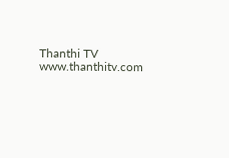Thanthi TV
www.thanthitv.com